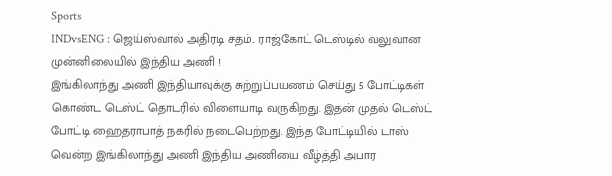Sports
INDvsENG : ஜெய்ஸ்வால் அதிரடி சதம்.. ராஜ்கோட் டெஸ்டில் வலுவான முன்னிலையில் இந்திய அணி !
இங்கிலாந்து அணி இந்தியாவுக்கு சுற்றுப்பயணம் செய்து 5 போட்டிகள் கொண்ட டெஸ்ட் தொடரில் விளையாடி வருகிறது. இதன் முதல் டெஸ்ட் போட்டி ஹைதராபாத் நகரில் நடைபெற்றது. இந்த போட்டியில் டாஸ் வென்ற இங்கிலாந்து அணி இந்திய அணியை வீழ்த்தி அபார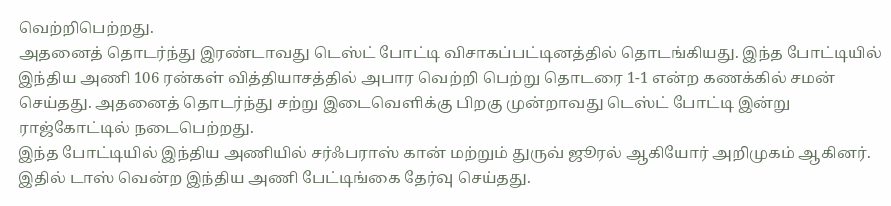வெற்றிபெற்றது.
அதனைத் தொடர்ந்து இரண்டாவது டெஸ்ட் போட்டி விசாகப்பட்டினத்தில் தொடங்கியது. இந்த போட்டியில் இந்திய அணி 106 ரன்கள் வித்தியாசத்தில் அபார வெற்றி பெற்று தொடரை 1-1 என்ற கணக்கில் சமன் செய்தது. அதனைத் தொடர்ந்து சற்று இடைவெளிக்கு பிறகு முன்றாவது டெஸ்ட் போட்டி இன்று ராஜ்கோட்டில் நடைபெற்றது.
இந்த போட்டியில் இந்திய அணியில் சர்ஃபராஸ் கான் மற்றும் துருவ் ஜூரல் ஆகியோர் அறிமுகம் ஆகினர். இதில் டாஸ் வென்ற இந்திய அணி பேட்டிங்கை தேர்வு செய்தது.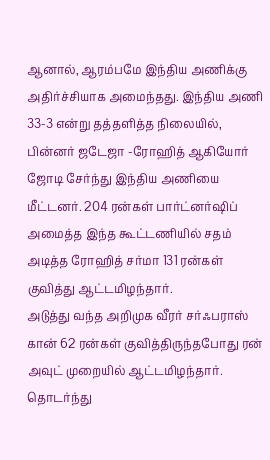ஆனால், ஆரம்பமே இந்திய அணிக்கு அதிர்ச்சியாக அமைந்தது. இந்திய அணி 33-3 என்று தத்தளித்த நிலையில், பின்னர் ஜடேஜா -ரோஹித் ஆகியோர் ஜோடி சேர்ந்து இந்திய அணியை மீட்டனர். 204 ரன்கள் பார்ட்னர்ஷிப் அமைத்த இந்த கூட்டணியில் சதம் அடித்த ரோஹித் சர்மா 131 ரன்கள் குவித்து ஆட்டமிழந்தார்.
அடுத்து வந்த அறிமுக வீரர் சர்ஃபராஸ் கான் 62 ரன்கள் குவித்திருந்தபோது ரன் அவுட் முறையில் ஆட்டமிழந்தார். தொடர்ந்து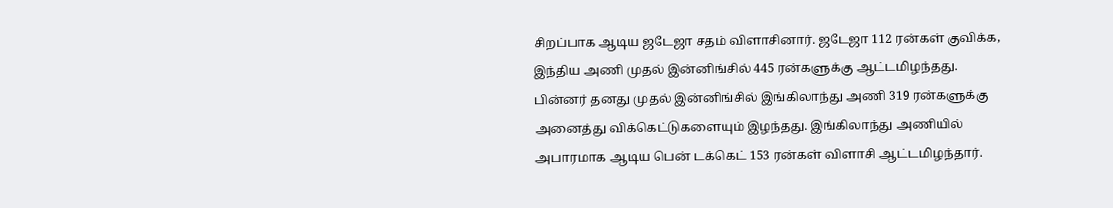சிறப்பாக ஆடிய ஜடேஜா சதம் விளாசினார். ஜடேஜா 112 ரன்கள் குவிக்க, இந்திய அணி முதல் இன்னிங்சில் 445 ரன்களுக்கு ஆட்டமிழந்தது.
பின்னர் தனது முதல் இன்னிங்சில் இங்கிலாந்து அணி 319 ரன்களுக்கு அனைத்து விக்கெட்டுகளையும் இழந்தது. இங்கிலாந்து அணியில் அபாரமாக ஆடிய பென் டக்கெட் 153 ரன்கள் விளாசி ஆட்டமிழந்தார்.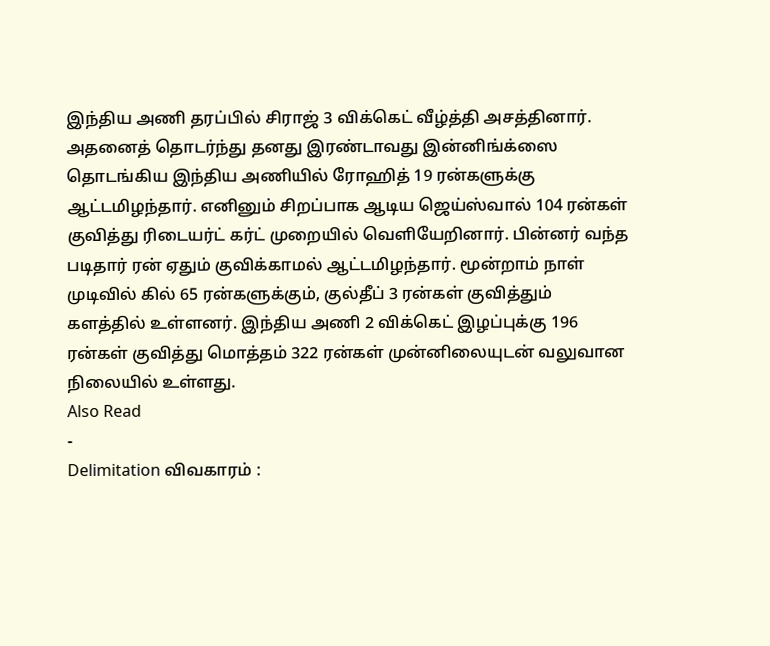இந்திய அணி தரப்பில் சிராஜ் 3 விக்கெட் வீழ்த்தி அசத்தினார்.
அதனைத் தொடர்ந்து தனது இரண்டாவது இன்னிங்க்ஸை தொடங்கிய இந்திய அணியில் ரோஹித் 19 ரன்களுக்கு ஆட்டமிழந்தார். எனினும் சிறப்பாக ஆடிய ஜெய்ஸ்வால் 104 ரன்கள் குவித்து ரிடையர்ட் கர்ட் முறையில் வெளியேறினார். பின்னர் வந்த படிதார் ரன் ஏதும் குவிக்காமல் ஆட்டமிழந்தார். மூன்றாம் நாள் முடிவில் கில் 65 ரன்களுக்கும், குல்தீப் 3 ரன்கள் குவித்தும் களத்தில் உள்ளனர். இந்திய அணி 2 விக்கெட் இழப்புக்கு 196 ரன்கள் குவித்து மொத்தம் 322 ரன்கள் முன்னிலையுடன் வலுவான நிலையில் உள்ளது.
Also Read
-
Delimitation விவகாரம் :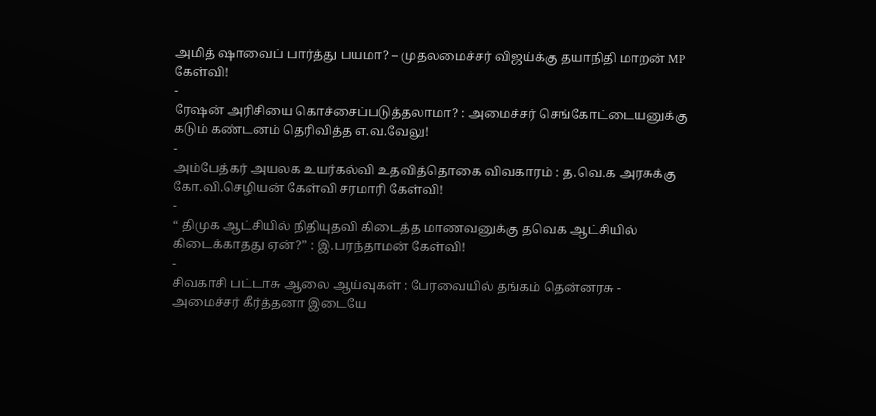அமித் ஷாவைப் பார்த்து பயமா? – முதலமைச்சர் விஜய்க்கு தயாநிதி மாறன் MP கேள்வி!
-
ரேஷன் அரிசியை கொச்சைப்படுத்தலாமா? : அமைச்சர் செங்கோட்டையனுக்கு கடும் கண்டனம் தெரிவித்த எ.வ.வேலு!
-
அம்பேத்கர் அயலக உயர்கல்வி உதவித்தொகை விவகாரம் : த.வெ.க அரசுக்கு கோ.வி.செழியன் கேள்வி சரமாரி கேள்வி!
-
“ திமுக ஆட்சியில் நிதியுதவி கிடைத்த மாணவனுக்கு தவெக ஆட்சியில் கிடைக்காதது ஏன்?” : இ.பரந்தாமன் கேள்வி!
-
சிவகாசி பட்டாசு ஆலை ஆய்வுகள் : பேரவையில் தங்கம் தென்னரசு - அமைச்சர் கீர்த்தனா இடையே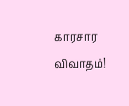காரசார விவாதம்!